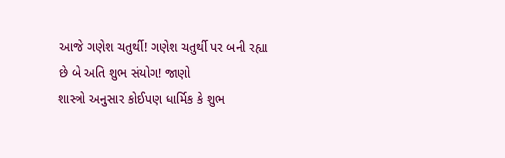આજે ગણેશ ચતુર્થી! ગણેશ ચતુર્થી પર બની રહ્યા છે બે અતિ શુભ સંયોગ! જાણો
શાસ્ત્રો અનુસાર કોઈપણ ધાર્મિક કે શુભ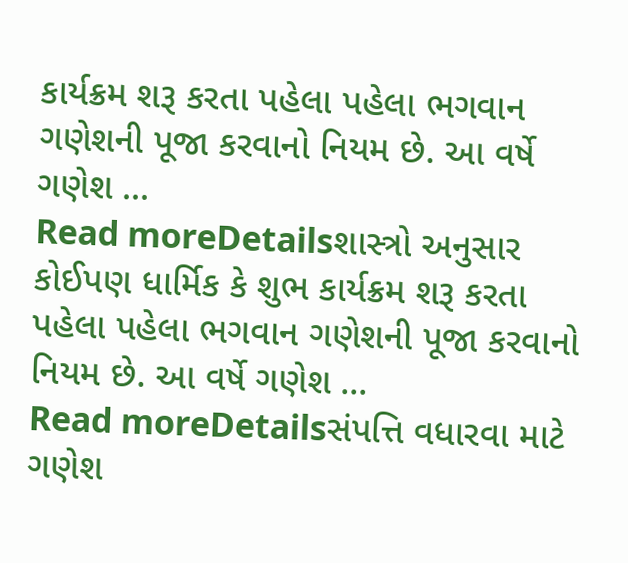કાર્યક્રમ શરૂ કરતા પહેલા પહેલા ભગવાન ગણેશની પૂજા કરવાનો નિયમ છે. આ વર્ષે ગણેશ ...
Read moreDetailsશાસ્ત્રો અનુસાર કોઈપણ ધાર્મિક કે શુભ કાર્યક્રમ શરૂ કરતા પહેલા પહેલા ભગવાન ગણેશની પૂજા કરવાનો નિયમ છે. આ વર્ષે ગણેશ ...
Read moreDetailsસંપત્તિ વધારવા માટે ગણેશ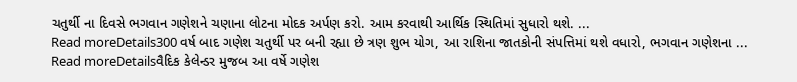ચતુર્થી ના દિવસે ભગવાન ગણેશને ચણાના લોટના મોદક અર્પણ કરો. આમ કરવાથી આર્થિક સ્થિતિમાં સુધારો થશે. ...
Read moreDetails300 વર્ષ બાદ ગણેશ ચતુર્થી પર બની રહ્યા છે ત્રણ શુભ યોગ, આ રાશિના જાતકોની સંપત્તિમાં થશે વધારો, ભગવાન ગણેશના ...
Read moreDetailsવૈદિક કેલેન્ડર મુજબ આ વર્ષે ગણેશ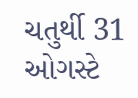ચતુર્થી 31 ઓગસ્ટે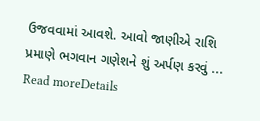ઉજવવામાં આવશે. આવો જાણીએ રાશિ પ્રમાણે ભગવાન ગણેશને શું અર્પણ કરવું ...
Read moreDetails